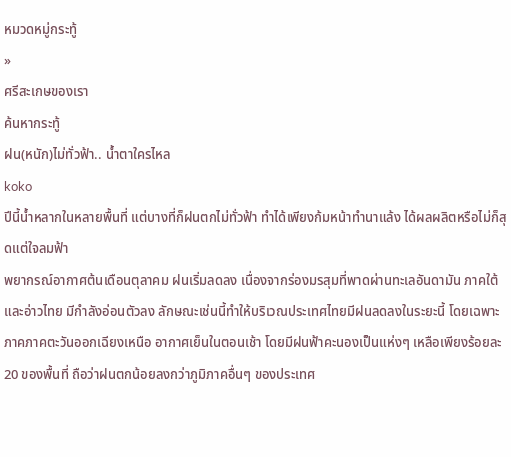หมวดหมู่กระทู้
»
ศรีสะเกษของเรา
ค้นหากระทู้
ฝน(หนัก)ไม่ทั่วฟ้า.. น้ำตาใครไหล
koko
ปีนี้น้ำหลากในหลายพื้นที่ แต่บางที่ก็ฝนตกไม่ทั่วฟ้า ทำได้เพียงก้มหน้าทำนาแล้ง ได้ผลผลิตหรือไม่ก็สุดแต่ใจลมฟ้า
พยากรณ์อากาศต้นเดือนตุลาคม ฝนเริ่มลดลง เนื่องจากร่องมรสุมที่พาดผ่านทะเลอันดามัน ภาคใต้ และอ่าวไทย มีกำลังอ่อนตัวลง ลักษณะเช่นนี้ทำให้บริเวณประเทศไทยมีฝนลดลงในระยะนี้ โดยเฉพาะภาคภาคตะวันออกเฉียงเหนือ อากาศเย็นในตอนเช้า โดยมีฝนฟ้าคะนองเป็นแห่งๆ เหลือเพียงร้อยละ 20 ของพื้นที่ ถือว่าฝนตกน้อยลงกว่าภูมิภาคอื่นๆ ของประเทศ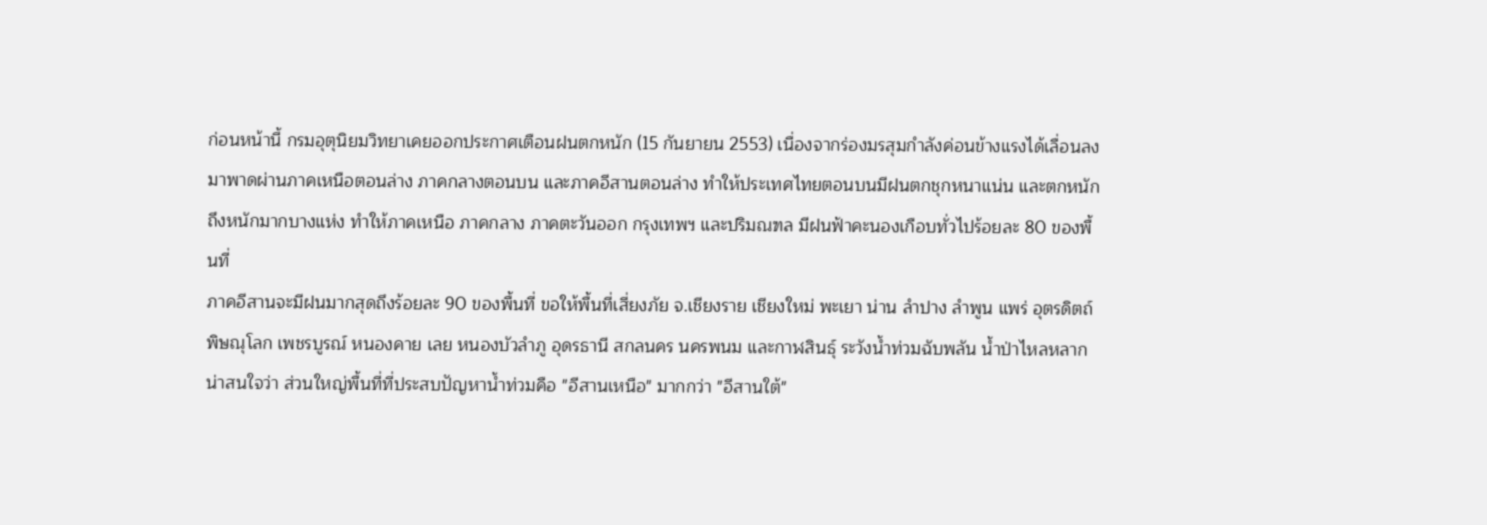ก่อนหน้านี้ กรมอุตุนิยมวิทยาเคยออกประกาศเตือนฝนตกหนัก (15 กันยายน 2553) เนื่องจากร่องมรสุมกำลังค่อนข้างแรงได้เลื่อนลงมาพาดผ่านภาคเหนือตอนล่าง ภาคกลางตอนบน และภาคอีสานตอนล่าง ทำให้ประเทศไทยตอนบนมีฝนตกชุกหนาแน่น และตกหนักถึงหนักมากบางแห่ง ทำให้ภาคเหนือ ภาคกลาง ภาคตะวันออก กรุงเทพฯ และปริมณฑล มีฝนฟ้าคะนองเกือบทั่วไปร้อยละ 80 ของพื้นที่
ภาคอีสานจะมีฝนมากสุดถึงร้อยละ 90 ของพื้นที่ ขอให้พื้นที่เสี่ยงภัย จ.เชียงราย เชียงใหม่ พะเยา น่าน ลำปาง ลำพูน แพร่ อุตรดิตถ์ พิษณุโลก เพชรบูรณ์ หนองคาย เลย หนองบัวลำภู อุดรธานี สกลนคร นครพนม และกาฬสินธุ์ ระวังน้ำท่วมฉับพลัน น้ำป่าไหลหลาก
น่าสนใจว่า ส่วนใหญ่พื้นที่ที่ประสบปัญหาน้ำท่วมคือ "อีสานเหนือ" มากกว่า "อีสานใต้"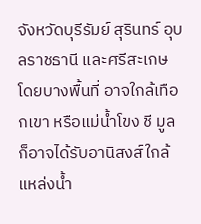จังหวัดบุรีรัมย์ สุรินทร์ อุบลราชธานี และศรีสะเกษ โดยบางพื้นที่ อาจใกล้เทือกเขา หรือแม่น้ำโขง ชี มูล ก็อาจได้รับอานิสงส์ใกล้แหล่งน้ำ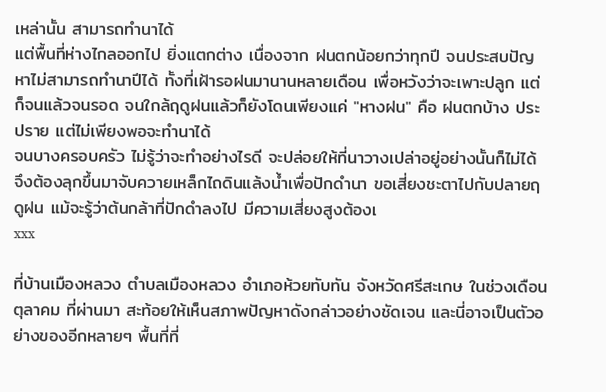เหล่านั้น สามารถทำนาได้
แต่พื้นที่ห่างไกลออกไป ยิ่งแตกต่าง เนื่องจาก ฝนตกน้อยกว่าทุกปี จนประสบปัญหาไม่สามารถทำนาปีได้ ทั้งที่เฝ้ารอฝนมานานหลายเดือน เพื่อหวังว่าจะเพาะปลูก แต่ก็จนแล้วจนรอด จนใกล้ฤดูฝนแล้วก็ยังโดนเพียงแค่ "หางฝน" คือ ฝนตกบ้าง ประปราย แต่ไม่เพียงพอจะทำนาได้
จนบางครอบครัว ไม่รู้ว่าจะทำอย่างไรดี จะปล่อยให้ที่นาวางเปล่าอยู่อย่างนั้นก็ไม่ได้ จึงต้องลุกขึ้นมาจับควายเหล็กไถดินแล้งน้ำเพื่อปักดำนา ขอเสี่ยงชะตาไปกับปลายฤดูฝน แม้จะรู้ว่าต้นกล้าที่ปักดำลงไป มีความเสี่ยงสูงต้องเ
xxx

ที่บ้านเมืองหลวง ตำบลเมืองหลวง อำเภอห้วยทับทัน จังหวัดศรีสะเกษ ในช่วงเดือนตุลาคม ที่ผ่านมา สะท้อยให้เห็นสภาพปัญหาดังกล่าวอย่างชัดเจน และนี่อาจเป็นตัวอย่างของอีกหลายๆ พื้นที่ที่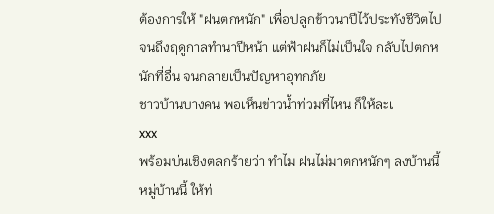ต้องการให้ "ฝนตกหนัก" เพื่อปลูกข้าวนาปีไว้ประทังชีวิตไปจนถึงฤดูกาลทำนาปีหน้า แต่ฟ้าฝนก็ไม่เป็นใจ กลับไปตกหนักที่อื่น จนกลายเป็นปัญหาอุทกภัย
ชาวบ้านบางคน พอเห็นข่าวน้ำท่วมที่ไหน ก็ให้ละเ
xxx
พร้อมบ่นเชิงตลกร้ายว่า ทำไม ฝนไม่มาตกหนักๆ ลงบ้านนี้ หมู่บ้านนี้ ให้ท่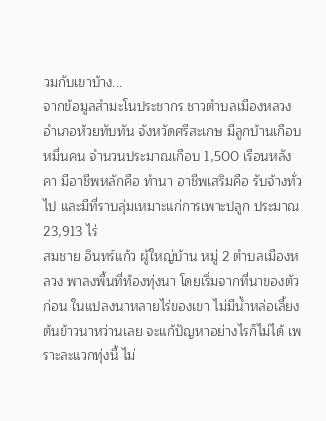วมกับเขาบ้าง...
จากข้อมูลสำมะโนประชากร ชาวตำบลเมืองหลวง อำเภอห้วยทับทัน จังหวัดศรีสะเกษ มีลูกบ้านเกือบหมื่นคน จำนวนประมาณเกือบ 1,500 เรือนหลังคา มีอาชีพหลักคือ ทำนา อาชีพเสริมคือ รับจ้างทั่วไป และมีที่ราบลุ่มเหมาะแก่การเพาะปลูก ประมาณ 23,913 ไร่
สมชาย อินทร์แก้ว ผู้ใหญ่บ้าน หมู่ 2 ตำบลเมืองหลวง พาลงพื้นที่ท้องทุ่งนา โดยเริ่มจากที่นาของตัวก่อน ในแปลงนาหลายไร่ของเขา ไม่มีน้ำหล่อเลี้ยงต้นข้าวนาหว่านเลย จะแก้ปัญหาอย่างไรก็ไม่ได้ เพราะละแวกทุ่งนี้ ไม่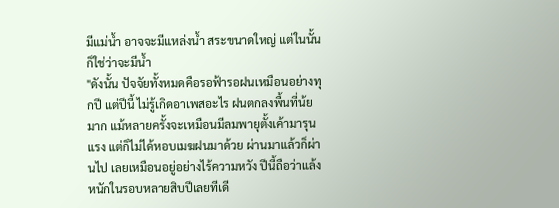มีแม่น้ำ อาจจะมีแหล่งน้ำ สระขนาดใหญ่ แต่ในนั้นก็ใช่ว่าจะมีน้ำ
"ดังนั้น ปัจจัยทั้งหมดคือรอฟ้ารอฝนเหมือนอย่างทุกปี แต่ปีนี้ ไม่รู้เกิดอาเพสอะไร ฝนตกลงพื้นที่น้ยมาก แม้หลายครั้งจะเหมือนมีลมพายุตั้งเค้ามารุนแรง แต่ก็ไม่ได้หอบเมฆฝนมาด้วย ผ่านมาแล้วก็ผ่านไป เลยเหมือนอยู่อย่างไร้ความหวัง ปีนี้ถือว่าแล้งหนักในรอบหลายสิบปีเลยทีเดี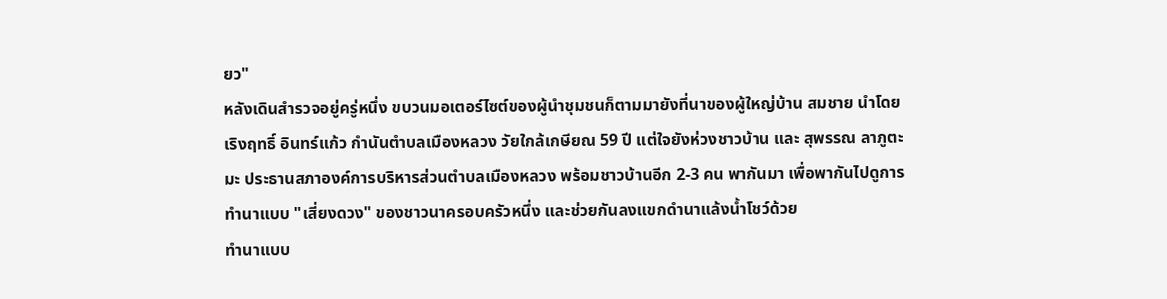ยว"
หลังเดินสำรวจอยู่ครู่หนึ่ง ขบวนมอเตอร์ไซต์ของผู้นำชุมชนก็ตามมายังที่นาของผู้ใหญ่บ้าน สมชาย นำโดย เริงฤทธิ์ อินทร์แก้ว กำนันตำบลเมืองหลวง วัยใกล้เกษียณ 59 ปี แต่ใจยังห่วงชาวบ้าน และ สุพรรณ ลาภูตะมะ ประธานสภาองค์การบริหารส่วนตำบลเมืองหลวง พร้อมชาวบ้านอีก 2-3 คน พากันมา เพื่อพากันไปดูการทำนาแบบ "เสี่ยงดวง" ของชาวนาครอบครัวหนึ่ง และช่วยกันลงแขกดำนาแล้งน้ำโชว์ด้วย
ทำนาแบบ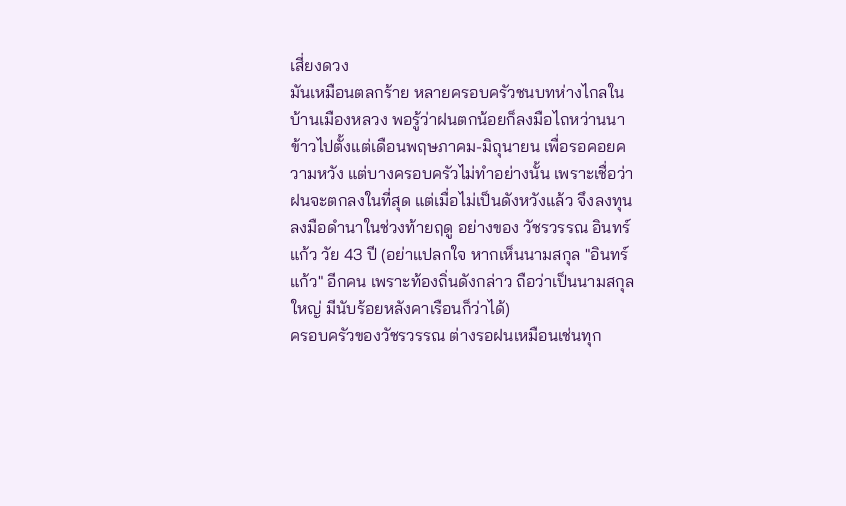เสี่ยงดวง
มันเหมือนตลกร้าย หลายครอบครัวชนบทห่างไกลในบ้านเมืองหลวง พอรู้ว่าฝนตกน้อยก็ลงมือไถหว่านนาข้าวไปตั้งแต่เดือนพฤษภาคม-มิถุนายน เพื่อรอคอยความหวัง แต่บางครอบครัวไม่ทำอย่างนั้น เพราะเชื่อว่าฝนจะตกลงในที่สุด แต่เมื่อไม่เป็นดังหวังแล้ว จึงลงทุน ลงมือดำนาในช่วงท้ายฤดู อย่างของ วัชรวรรณ อินทร์แก้ว วัย 43 ปี (อย่าแปลกใจ หากเห็นนามสกุล "อินทร์แก้ว" อีกคน เพราะท้องถิ่นดังกล่าว ถือว่าเป็นนามสกุลใหญ่ มีนับร้อยหลังคาเรือนก็ว่าได้)
ครอบครัวของวัชรวรรณ ต่างรอฝนเหมือนเช่นทุก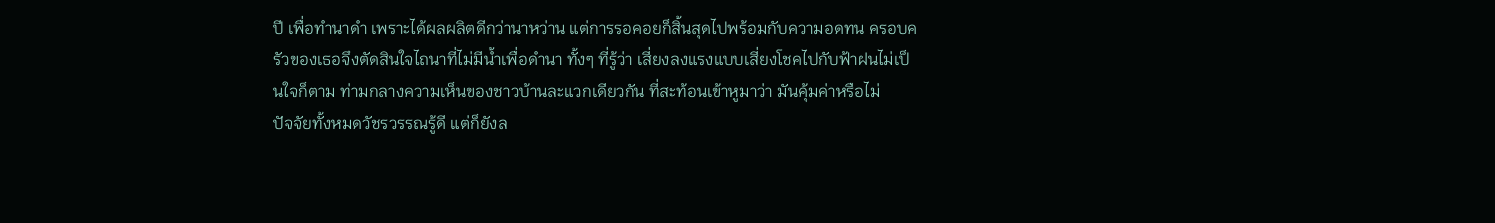ปี เพื่อทำนาดำ เพราะได้ผลผลิตดีกว่านาหว่าน แต่การรอคอยก็สิ้นสุดไปพร้อมกับความอดทน ครอบครัวของเธอจึงตัดสินใจไถนาที่ไม่มีน้ำเพื่อดำนา ทั้งๆ ที่รู้ว่า เสี่ยงลงแรงแบบเสี่ยงโชคไปกับฟ้าฝนไม่เป็นใจก็ตาม ท่ามกลางความเห็นของชาวบ้านละแวกเดียวกัน ที่สะท้อนเข้าหูมาว่า มันคุ้มค่าหรือไม่
ปัจจัยทั้งหมดวัชรวรรณรู้ดี แต่ก็ยังล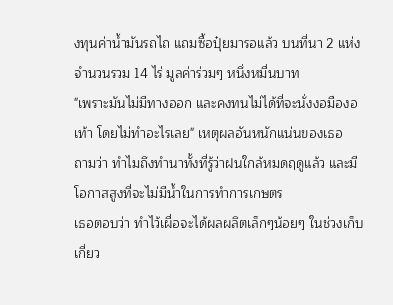งทุนค่าน้ำมันรถไถ แถมซื้อปุ๋ยมารอแล้ว บนที่นา 2 แห่ง จำนวนรวม 14 ไร่ มูลค่าร่วมๆ หนึ่งหมื่นบาท
"เพราะมันไม่มีทางออก และคงทนไม่ได้ที่จะนั่งงอมืองอเท้า โดยไม่ทำอะไรเลย" เหตุผลอันหนักแน่นของเธอ
ถามว่า ทำไมถึงทำนาทั้งที่รู้ว่าฝนใกล้หมดฤดูแล้ว และมีโอกาสสูงที่จะไม่มีน้ำในการทำการเกษตร
เธอตอบว่า ทำไว้เผื่อจะได้ผลผลิตเล็กๆน้อยๆ ในช่วงเก็บเกี่ยว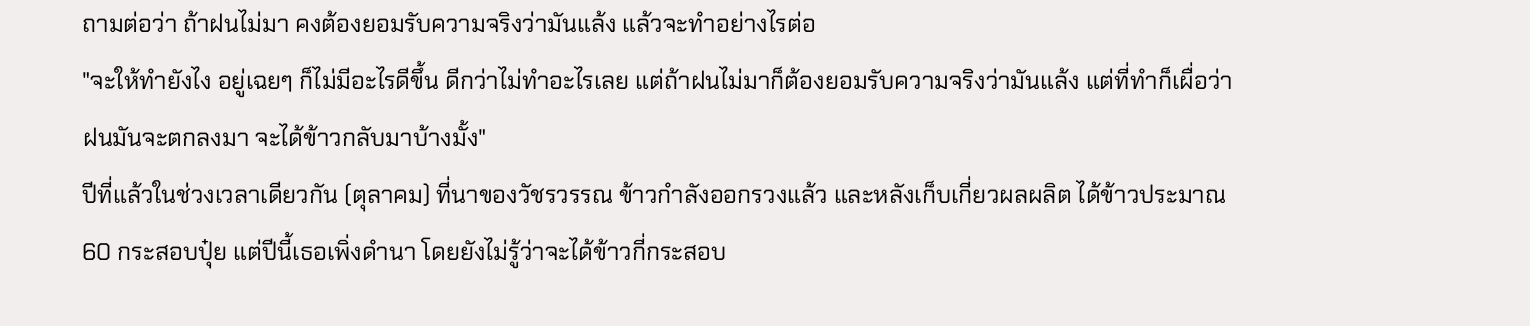ถามต่อว่า ถ้าฝนไม่มา คงต้องยอมรับความจริงว่ามันแล้ง แล้วจะทำอย่างไรต่อ
"จะให้ทำยังไง อยู่เฉยๆ ก็ไม่มีอะไรดีขึ้น ดีกว่าไม่ทำอะไรเลย แต่ถ้าฝนไม่มาก็ต้องยอมรับความจริงว่ามันแล้ง แต่ที่ทำก็เผื่อว่าฝนมันจะตกลงมา จะได้ข้าวกลับมาบ้างมั้ง"
ปีที่แล้วในช่วงเวลาเดียวกัน (ตุลาคม) ที่นาของวัชรวรรณ ข้าวกำลังออกรวงแล้ว และหลังเก็บเกี่ยวผลผลิต ได้ข้าวประมาณ 60 กระสอบปุ๋ย แต่ปีนี้เธอเพิ่งดำนา โดยยังไม่รู้ว่าจะได้ข้าวกี่กระสอบ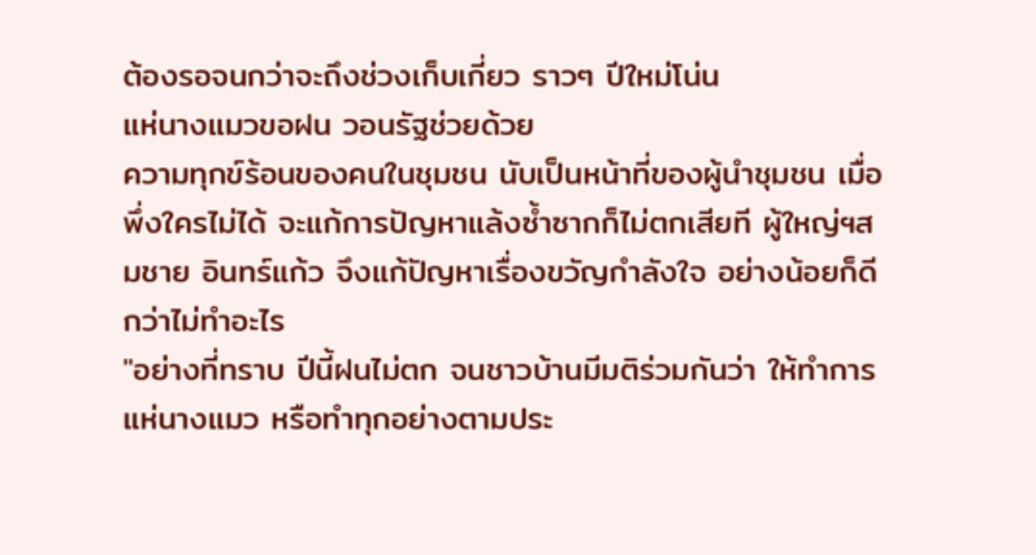ต้องรอจนกว่าจะถึงช่วงเก็บเกี่ยว ราวๆ ปีใหม่โน่น
แห่นางแมวขอฝน วอนรัฐช่วยด้วย
ความทุกข์ร้อนของคนในชุมชน นับเป็นหน้าที่ของผู้นำชุมชน เมื่อพึ่งใครไม่ได้ จะแก้การปัญหาแล้งซ้ำซากก็ไม่ตกเสียที ผู้ใหญ่ฯสมชาย อินทร์แก้ว จึงแก้ปัญหาเรื่องขวัญกำลังใจ อย่างน้อยก็ดีกว่าไม่ทำอะไร
"อย่างที่ทราบ ปีนี้ฝนไม่ตก จนชาวบ้านมีมติร่วมกันว่า ให้ทำการแห่นางแมว หรือทำทุกอย่างตามประ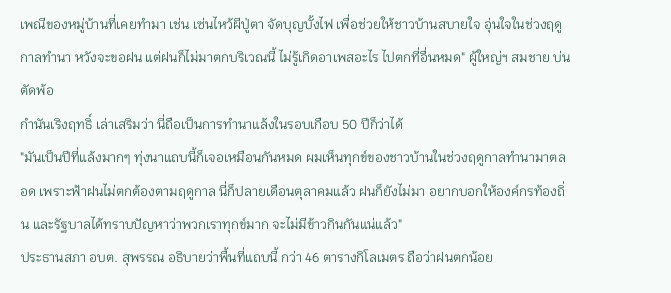เพณีของหมู่บ้านที่เคยทำมา เช่น เซ่นไหว้ผีปู่ตา จัดบุญบั้งไฟ เพื่อช่วยให้ชาวบ้านสบายใจ อุ่นใจในช่วงฤดูกาลทำนา หวังจะขอฝน แต่ฝนก็ไม่มาตกบริเวณนี้ ไม่รู้เกิดอาเพสอะไร ไปตกที่อื่นหมด" ผู้ใหญ่ฯ สมชาย บ่นตัดพ้อ
กำนันเริงฤทธิ์ เล่าเสริมว่า นี่ถือเป็นการทำนาแล้งในรอบเกือบ 50 ปีก็ว่าได้
"มันเป็นปีที่แล้งมากๆ ทุ่งนาแถบนี้ก็เจอเหมือนกันหมด ผมเห็นทุกข์ของชาวบ้านในช่วงฤดูกาลทำนามาตลอด เพราะฟ้าฝนไม่ตกต้องตามฤดูกาล นี่ก็ปลายเดือนตุลาคมแล้ว ฝนก็ยังไม่มา อยากบอกให้องค์กรท้องถิ่น และรัฐบาลได้ทราบปัญหาว่าพวกเราทุกข์มาก จะไม่มีข้าวกินกันแน่แล้ว"
ประธานสภา อบต. สุพรรณ อธิบายว่าพื้นที่แถบนี้ กว่า 46 ตารางกิโลเมตร ถือว่าฝนตกน้อย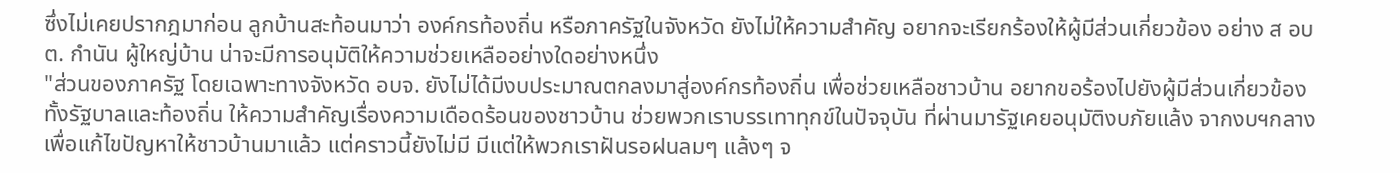ซึ่งไม่เคยปรากฎมาก่อน ลูกบ้านสะท้อนมาว่า องค์กรท้องถิ่น หรือภาครัฐในจังหวัด ยังไม่ให้ความสำคัญ อยากจะเรียกร้องให้ผู้มีส่วนเกี่ยวข้อง อย่าง ส อบต. กำนัน ผู้ใหญ่บ้าน น่าจะมีการอนุมัติให้ความช่วยเหลืออย่างใดอย่างหนึ่ง
"ส่วนของภาครัฐ โดยเฉพาะทางจังหวัด อบจ. ยังไม่ได้มีงบประมาณตกลงมาสู่องค์กรท้องถิ่น เพื่อช่วยเหลือชาวบ้าน อยากขอร้องไปยังผู้มีส่วนเกี่ยวข้องทั้งรัฐบาลและท้องถิ่น ให้ความสำคัญเรื่องความเดือดร้อนของชาวบ้าน ช่วยพวกเราบรรเทาทุกข์ในปัจจุบัน ที่ผ่านมารัฐเคยอนุมัติงบภัยแล้ง จากงบฯกลาง เพื่อแก้ไขปัญหาให้ชาวบ้านมาแล้ว แต่คราวนี้ยังไม่มี มีแต่ให้พวกเราฝันรอฝนลมๆ แล้งๆ จ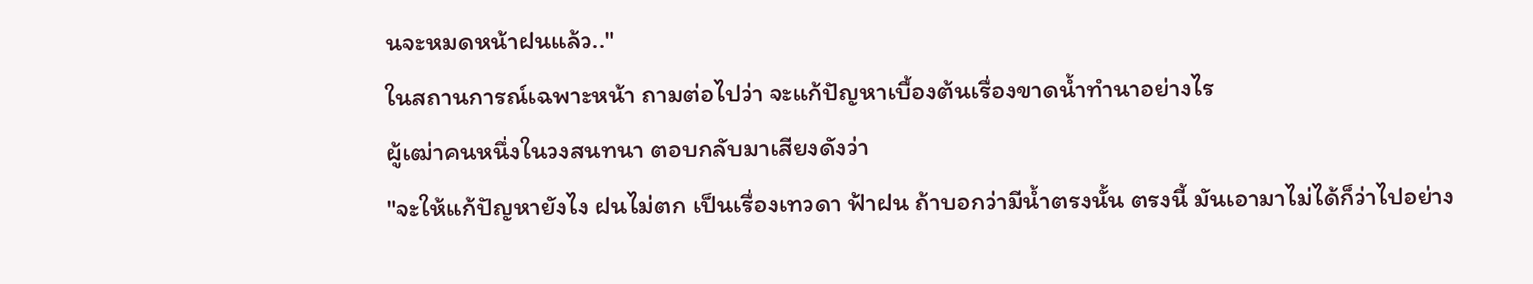นจะหมดหน้าฝนแล้ว.."
ในสถานการณ์เฉพาะหน้า ถามต่อไปว่า จะแก้ปัญหาเบื้องต้นเรื่องขาดน้ำทำนาอย่างไร
ผู้เฒ่าคนหนึ่งในวงสนทนา ตอบกลับมาเสียงดังว่า
"จะให้แก้ปัญหายังไง ฝนไม่ตก เป็นเรื่องเทวดา ฟ้าฝน ถ้าบอกว่ามีน้ำตรงนั้น ตรงนี้ มันเอามาไม่ได้ก็ว่าไปอย่าง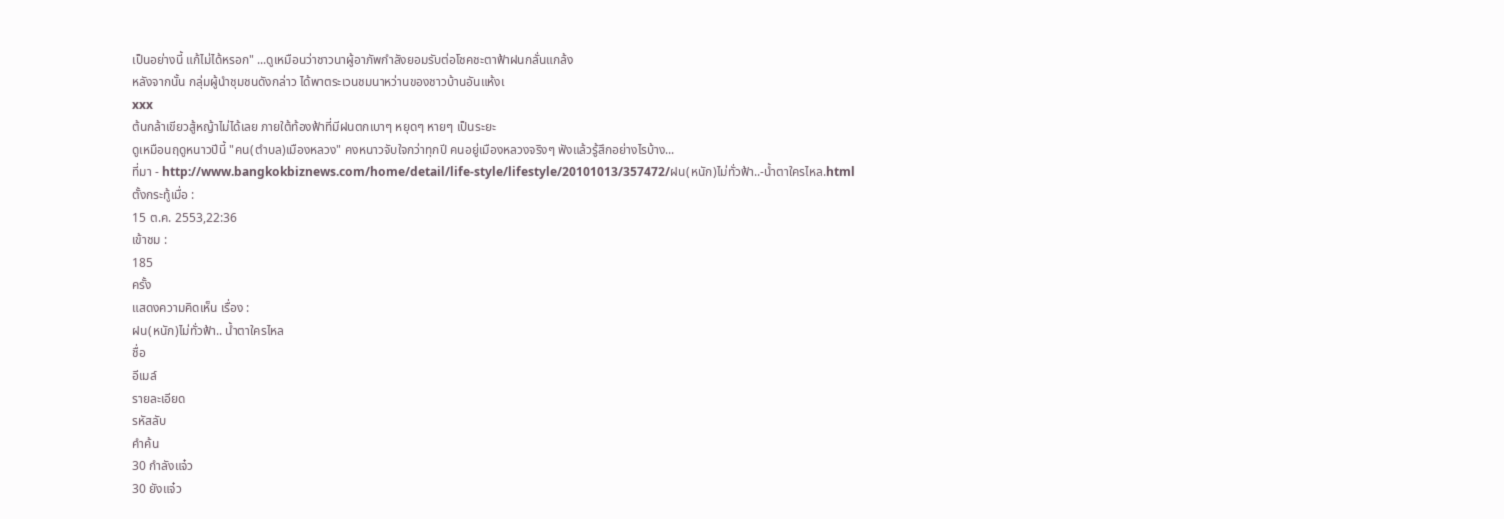เป็นอย่างนี้ แก้ไม่ได้หรอก" ...ดูเหมือนว่าชาวนาผู้อาภัพกำลังยอมรับต่อโชคชะตาฟ้าฝนกลั่นแกล้ง
หลังจากนั้น กลุ่มผู้นำชุมชนดังกล่าว ได้พาตระเวนชมนาหว่านของชาวบ้านอันแห้งเ
xxx
ต้นกล้าเขียวสู้หญ้าไม่ได้เลย ภายใต้ท้องฟ้าที่มีฝนตกเบาๆ หยุดๆ หายๆ เป็นระยะ
ดูเหมือนฤดูหนาวปีนี้ "คน(ตำบล)เมืองหลวง" คงหนาวจับใจกว่าทุกปี คนอยู่เมืองหลวงจริงๆ ฟังแล้วรู้สึกอย่างไรบ้าง...
ที่มา - http://www.bangkokbiznews.com/home/detail/life-style/lifestyle/20101013/357472/ฝน(หนัก)ไม่ทั่วฟ้า..-น้ำตาใครไหล.html
ตั้งกระทู้เมื่อ :
15 ต.ค. 2553,22:36
เข้าชม :
185
ครั้ง
แสดงความคิดเห็น เรื่อง :
ฝน(หนัก)ไม่ทั่วฟ้า.. น้ำตาใครไหล
ชื่อ
อีเมล์
รายละเอียด
รหัสลับ
คำค้น
30 กำลังแจ๋ว
30 ยังแจ๋ว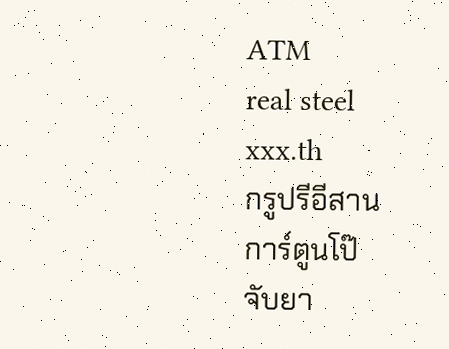ATM
real steel
xxx.th
กรูปรีอีสาน
การ์ตูนโป๊
จับยา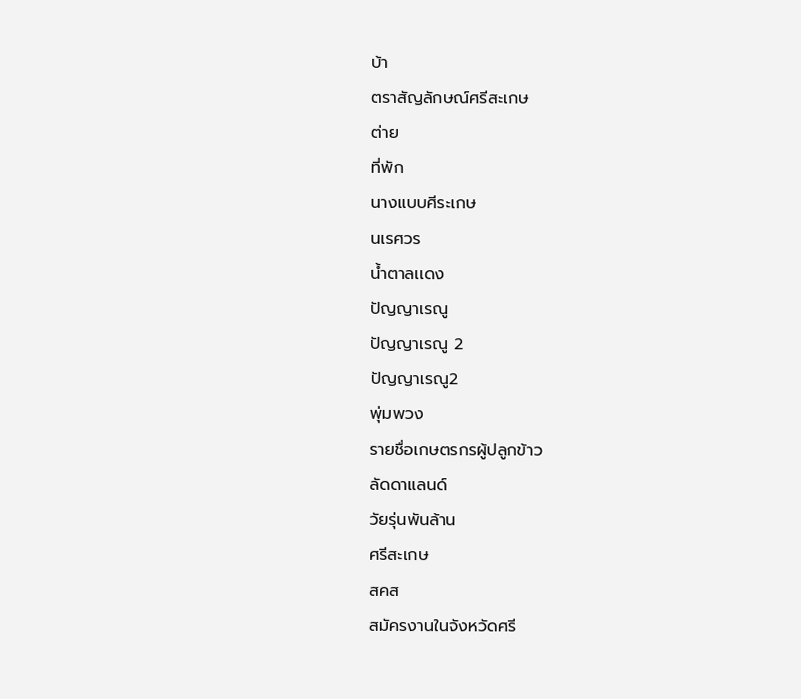บ้า
ตราสัญลักษณ์ศรีสะเกษ
ต่าย
ที่พัก
นางแบบศีระเกษ
นเรศวร
น้ำตาลเเดง
ปัญญาเรณู
ปัญญาเรณู 2
ปัญญาเรณู2
พุ่มพวง
รายชื่อเกษตรกรผู้ปลูกข้าว
ลัดดาแลนด์
วัยรุ่นพันล้าน
ศรีสะเกษ
สคส
สมัครงานในจังหวัดศรี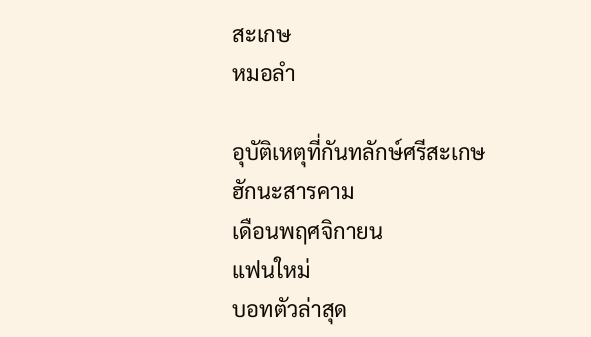สะเกษ
หมอลำ

อุบัติเหตุที่กันทลักษ์ศรีสะเกษ
ฮักนะสารคาม
เดือนพฤศจิกายน
แฟนใหม่
บอทตัวล่าสุด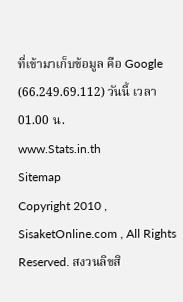ที่เข้ามาเก็บข้อมูล คือ Google (66.249.69.112) วันนี้ เวลา 01.00 น.
www.Stats.in.th
Sitemap
Copyright 2010 , SisaketOnline.com , All Rights Reserved. สงวนลิขสิ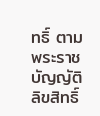ทธิ์ ตามพระราชบัญญัติลิขสิทธิ์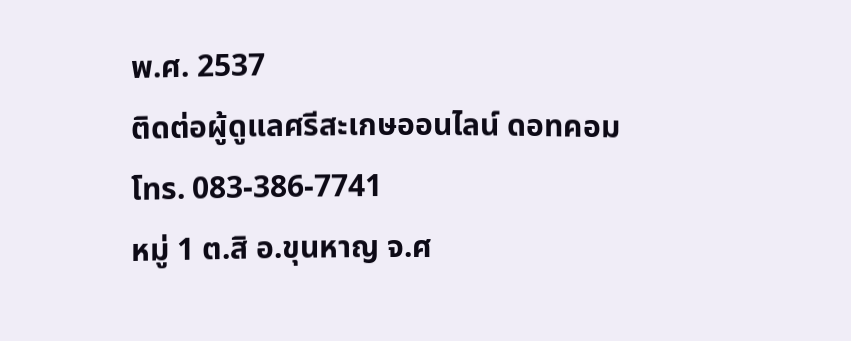พ.ศ. 2537
ติดต่อผู้ดูแลศรีสะเกษออนไลน์ ดอทคอม
โทร. 083-386-7741
หมู่ 1 ต.สิ อ.ขุนหาญ จ.ศ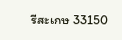รีสะเกษ 33150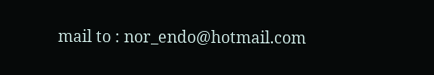mail to : nor_endo@hotmail.com